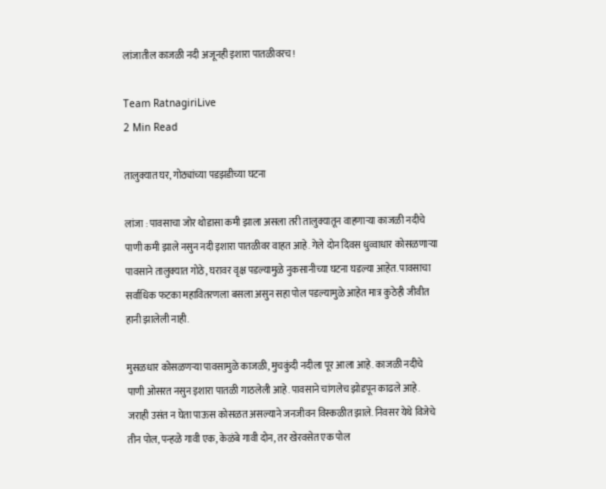लांजातील काजळी नदी अजूनही इशारा पातळीवरच!

Team RatnagiriLive
2 Min Read

तालुक्यात घर, गोठ्यांच्या पडझडीच्या घटना

लांजा : पावसाचा जोर थोडासा कमी झाला असला तरी तालुक्यातून वाहणाऱ्या काजळी नदीचे पाणी कमी झाले नसुन नदी इशारा पातळीवर वाहत आहे. गेले दोन दिवस धुव्वाधार कोसळणाऱ्या पावसाने तालुक्यात गोठे, घरावर वृक्ष पडल्यामुळे नुकसानीच्या घटना घडल्या आहेत. पावसाचा सर्वाधिक फटका महावितरणला बसला असुन सहा पोल पडल्यामुळे आहेत मात्र कुठेही जीवीत हानी झालेली नाही.

मुसळधार कोसळणऱ्या पावसामुळे काजळी, मुचकुंदी नदीला पूर आला आहे. काजळी नदीचे पाणी ओसरत नसुन इशारा पातळी गाठलेली आहे. पावसाने चांगलेच झोडपून काढले आहे. जराही उसंत न घेता पाऊस कोसळत असल्याने जनजीवन विस्कळीत झाले. निवसर येथे विजेचे तीन पोल, पन्हळे गावी एक, केळंबे गावी दोन, तर खेरवसेत एक पोल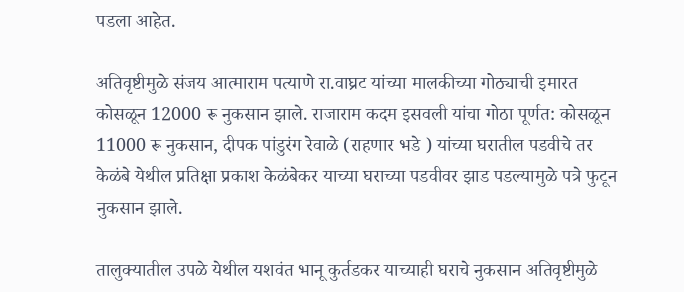पडला आहेत.

अतिवृष्टीमुळे संजय आत्माराम पत्याणे रा.वाघ्रट यांच्या मालकीच्या गोठ्याची इमारत कोसळून 12000 रू नुकसान झाले. राजाराम कदम इसवली यांचा गोठा पूर्णत: कोसळून 11000 रू नुकसान, दीपक पांडुरंग रेवाळे (राहणार भडे ) यांच्या घरातील पडवीचे तर केळंबे येथील प्रतिक्षा प्रकाश केळंबेकर याच्या घराच्या पडवीवर झाड पडल्यामुळे पत्रे फुटून नुकसान झाले.

तालुक्यातील उपळे येथील यशवंत भानू कुर्तडकर याच्याही घराचे नुकसान अतिवृष्टीमुळे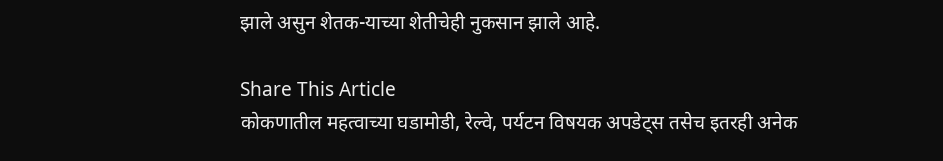झाले असुन शेतक-याच्या शेतीचेही नुकसान झाले आहे.

Share This Article
कोकणातील महत्वाच्या घडामोडी, रेल्वे, पर्यटन विषयक अपडेट्स तसेच इतरही अनेक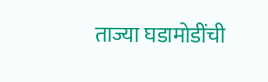ताज्या घडामोडींची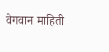वेगवान माहिती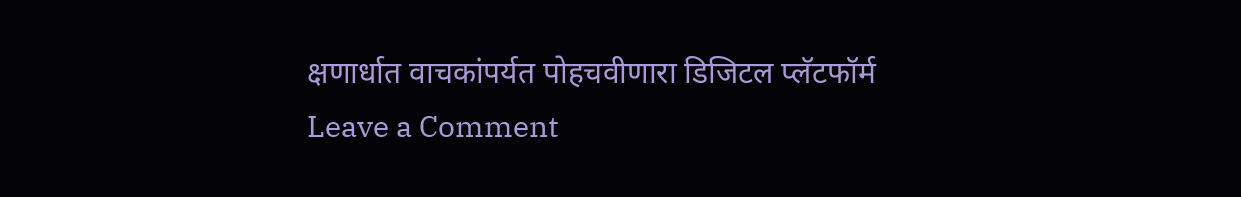क्षणार्धात वाचकांपर्यत पोहचवीणारा डिजिटल प्लॅटफॉर्म
Leave a Comment